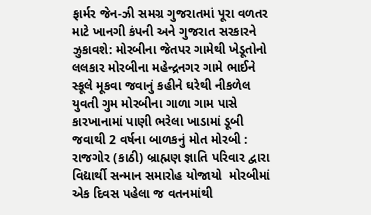ફાર્મર જેન-ઝી સમગ્ર ગુજરાતમાં પૂરા વળતર માટે ખાનગી કંપની અને ગુજરાત સરકારને ઝુકાવશે: મોરબીના જેતપર ગામેથી ખેડૂતોનો લલકાર મોરબીના મહેન્દ્રનગર ગામે ભાઈને સ્કૂલે મૂકવા જવાનું કહીને ઘરેથી નીકળેલ યુવતી ગુમ મોરબીના ગાળા ગામ પાસે કારખાનામાં પાણી ભરેલા ખાડામાં ડૂબી જવાથી 2 વર્ષના બાળકનું મોત મોરબી : રાજગોર (કાઠી) બ્રાહ્મણ જ્ઞાતિ પરિવાર દ્વારા વિદ્યાર્થી સન્માન સમારોહ યોજાયો  મોરબીમાં એક દિવસ પહેલા જ વતનમાંથી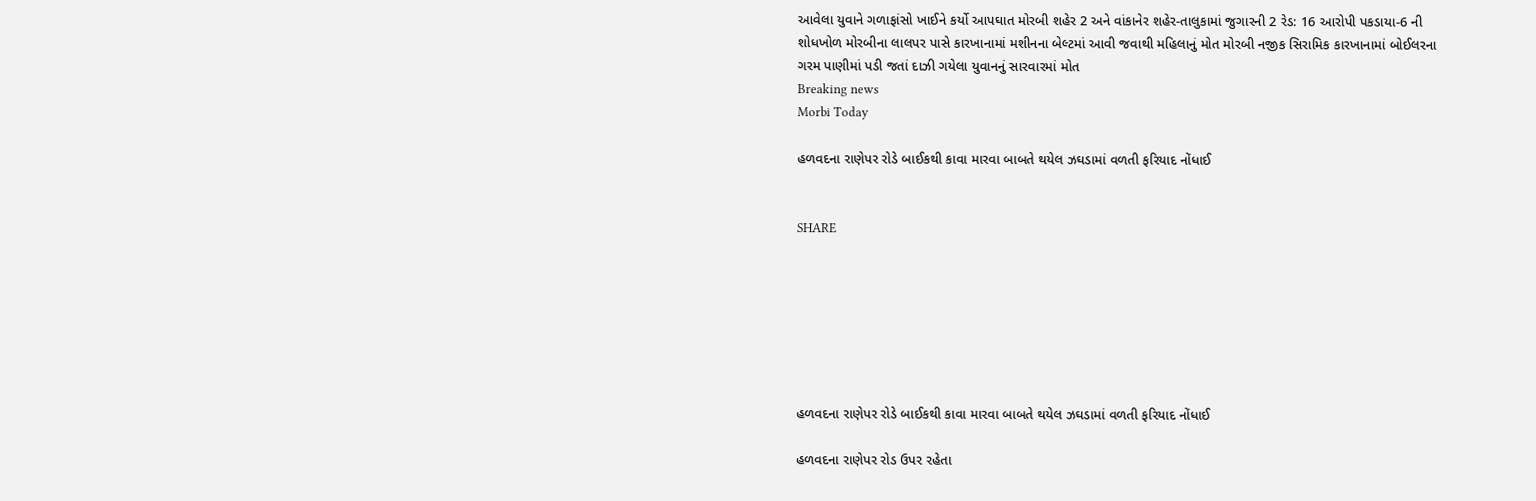આવેલા યુવાને ગળાફાંસો ખાઈને કર્યો આપઘાત મોરબી શહેર 2 અને વાંકાનેર શહેર-તાલુકામાં જુગારની 2 રેડ: 16 આરોપી પકડાયા-6 ની શોધખોળ મોરબીના લાલપર પાસે કારખાનામાં મશીનના બેલ્ટમાં આવી જવાથી મહિલાનું મોત મોરબી નજીક સિરામિક કારખાનામાં બોઈલરના ગરમ પાણીમાં પડી જતાં દાઝી ગયેલા યુવાનનું સારવારમાં મોત
Breaking news
Morbi Today

હળવદના રાણેપર રોડે બાઈકથી કાવા મારવા બાબતે થયેલ ઝઘડામાં વળતી ફરિયાદ નોંધાઈ


SHARE







હળવદના રાણેપર રોડે બાઈકથી કાવા મારવા બાબતે થયેલ ઝઘડામાં વળતી ફરિયાદ નોંધાઈ

હળવદના રાણેપર રોડ ઉપર રહેતા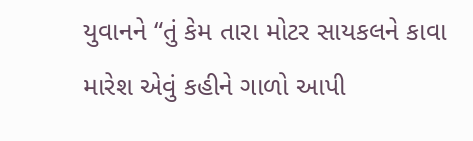યુવાનને “તું કેમ તારા મોટર સાયકલને કાવા મારેશ એવું કહીને ગાળો આપી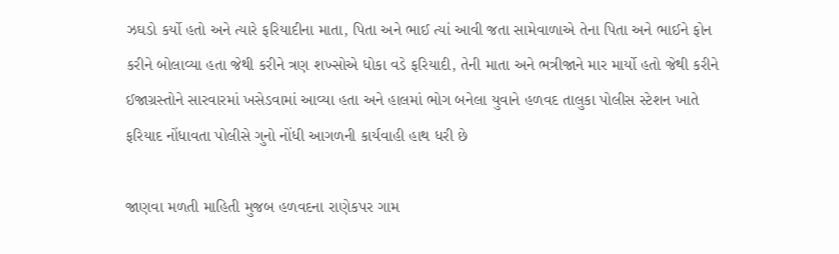ઝઘડો કર્યો હતો અને ત્યારે ફરિયાદીના માતા, પિતા અને ભાઈ ત્યાં આવી જતા સામેવાળાએ તેના પિતા અને ભાઈને ફોન કરીને બોલાવ્યા હતા જેથી કરીને ત્રણ શખ્સોએ ધોકા વડે ફરિયાદી, તેની માતા અને ભત્રીજાને માર માર્યો હતો જેથી કરીને ઈજાગ્રસ્તોને સારવારમાં ખસેડવામાં આવ્યા હતા અને હાલમાં ભોગ બનેલા યુવાને હળવદ તાલુકા પોલીસ સ્ટેશન ખાતે ફરિયાદ નોંધાવતા પોલીસે ગુનો નોંધી આગળની કાર્યવાહી હાથ ધરી છે

જાણવા મળતી માહિતી મુજબ હળવદના રાણેકપર ગામ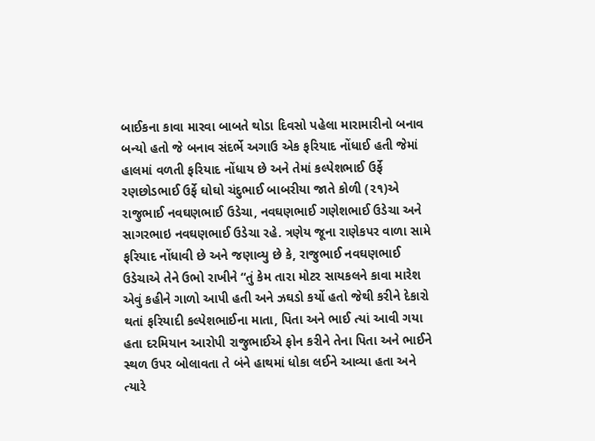બાઈકના કાવા મારવા બાબતે થોડા દિવસો પહેલા મારામારીનો બનાવ બન્યો હતો જે બનાવ સંદર્ભે અગાઉ એક ફરિયાદ નોંધાઈ હતી જેમાં હાલમાં વળતી ફરિયાદ નોંધાય છે અને તેમાં કલ્પેશભાઈ ઉર્ફે રણછોડભાઈ ઉર્ફે ઘોઘો ચંદુભાઈ બાબરીયા જાતે કોળી (૨૧)એ રાજુભાઈ નવઘણભાઈ ઉડેચા, નવઘણભાઈ ગણેશભાઈ ઉડેચા અને સાગરભાઇ નવઘણભાઈ ઉડેચા રહે. ત્રણેય જૂના રાણેકપર વાળા સામે ફરિયાદ નોંધાવી છે અને જણાવ્યુ છે કે, રાજુભાઈ નવઘણભાઈ ઉડેચાએ તેને ઉભો રાખીને “તું કેમ તારા મોટર સાયકલને કાવા મારેશ એવું કહીને ગાળો આપી હતી અને ઝઘડો કર્યો હતો જેથી કરીને દેકારો થતાં ફરિયાદી કલ્પેશભાઈના માતા, પિતા અને ભાઈ ત્યાં આવી ગયા હતા દરમિયાન આરોપી રાજુભાઈએ ફોન કરીને તેના પિતા અને ભાઈને સ્થળ ઉપર બોલાવતા તે બંને હાથમાં ધોકા લઈને આવ્યા હતા અને ત્યારે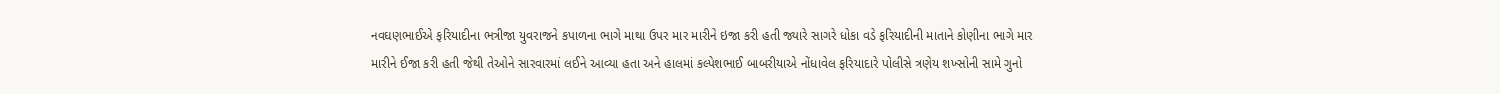નવઘણભાઈએ ફરિયાદીના ભત્રીજા યુવરાજને કપાળના ભાગે માથા ઉપર માર મારીને ઇજા કરી હતી જ્યારે સાગરે ધોકા વડે ફરિયાદીની માતાને કોણીના ભાગે માર મારીને ઈજા કરી હતી જેથી તેઓને સારવારમાં લઈને આવ્યા હતા અને હાલમાં કલ્પેશભાઈ બાબરીયાએ નોંધાવેલ ફરિયાદારે પોલીસે ત્રણેય શખ્સોની સામે ગુનો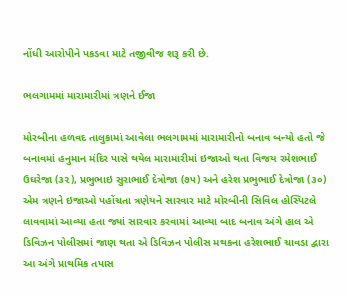નોંધી આરોપીને પકડવા માટે તજીવીજ શરૂ કરી છે.

ભલગામમાં મારામારીમાં ત્રણને ઈજા

મોરબીના હળવદ તાલુકામાં આવેલા ભલગામમાં મારામારીનો બનાવ બન્યો હતો જે બનાવમાં હનુમાન મંદિર પાસે થયેલ મારામારીમાં ઇજાઓ થતા વિજય રમેશભાઈ ઉઘરેજા (૩૨), પ્રભુભાઇ સુરાભાઈ દેત્રોજા (૭૫) અને હરેશ પ્રભુભાઈ દેત્રોજા (૩૦) એમ ત્રણને ઇજાઓ પહોંચતા ત્રણેયને સારવાર માટે મોરબીની સિવિલ હોસ્પિટલે લાવવામાં આવ્યા હતા જ્યાં સારવાર કરવામાં આવ્યા બાદ બનાવ અંગે હાલ એ ડિવિઝન પોલીસમાં જાણ થતા એ ડિવિઝન પોલીસ મથકના હરેશભાઈ ચાવડા દ્વારા આ અંગે પ્રાથમિક તપાસ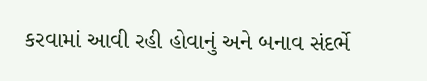કરવામાં આવી રહી હોવાનું અને બનાવ સંદર્ભે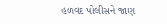હળવદ પોલીસને જાણ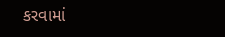કરવામાં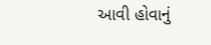આવી હોવાનું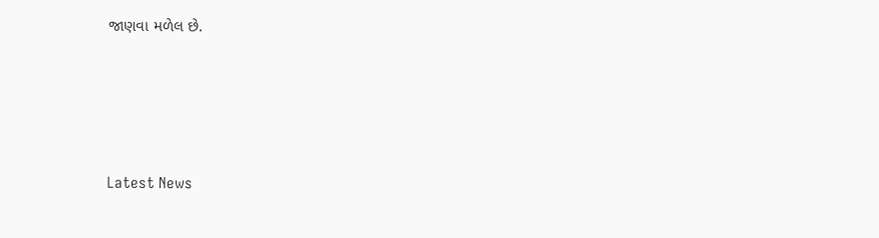જાણવા મળેલ છે.






Latest News